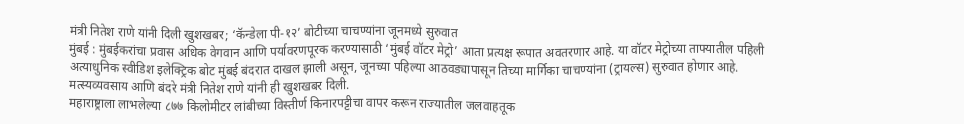मंत्री नितेश राणे यांनी दिली खुशखबर; ‘कॅन्डेला पी-१२’ बोटीच्या चाचण्यांना जूनमध्ये सुरुवात
मुंबई : मुंबईकरांचा प्रवास अधिक वेगवान आणि पर्यावरणपूरक करण्यासाठी ‘मुंबई वॉटर मेट्रो’ आता प्रत्यक्ष रूपात अवतरणार आहे. या वॉटर मेट्रोच्या ताफ्यातील पहिली अत्याधुनिक स्वीडिश इलेक्ट्रिक बोट मुंबई बंदरात दाखल झाली असून, जूनच्या पहिल्या आठवड्यापासून तिच्या मार्गिका चाचण्यांना (ट्रायल्स) सुरुवात होणार आहे. मत्स्यव्यवसाय आणि बंदरे मंत्री नितेश राणे यांनी ही खुशखबर दिली.
महाराष्ट्राला लाभलेल्या ८७७ किलोमीटर लांबीच्या विस्तीर्ण किनारपट्टीचा वापर करून राज्यातील जलवाहतूक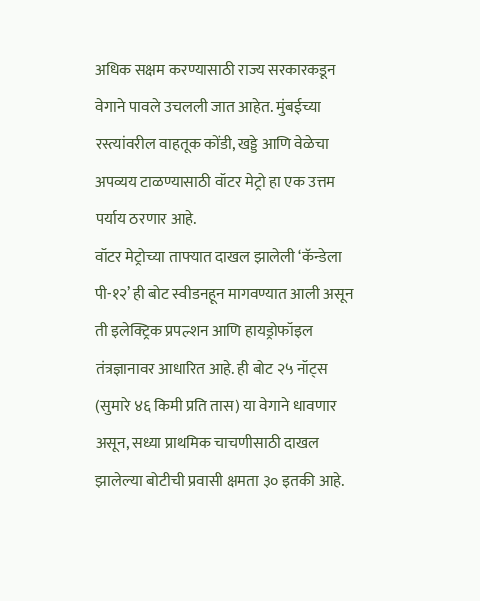अधिक सक्षम करण्यासाठी राज्य सरकारकडून वेगाने पावले उचलली जात आहेत. मुंबईच्या रस्त्यांवरील वाहतूक कोंडी, खड्डे आणि वेळेचा अपव्यय टाळण्यासाठी वॉटर मेट्रो हा एक उत्तम पर्याय ठरणार आहे.
वॉटर मेट्रोच्या ताफ्यात दाखल झालेली ‘कॅन्डेला पी-१२’ ही बोट स्वीडनहून मागवण्यात आली असून ती इलेक्ट्रिक प्रपल्शन आणि हायड्रोफॉइल तंत्रज्ञानावर आधारित आहे. ही बोट २५ नॉट्स (सुमारे ४६ किमी प्रति तास) या वेगाने धावणार असून, सध्या प्राथमिक चाचणीसाठी दाखल झालेल्या बोटीची प्रवासी क्षमता ३० इतकी आहे.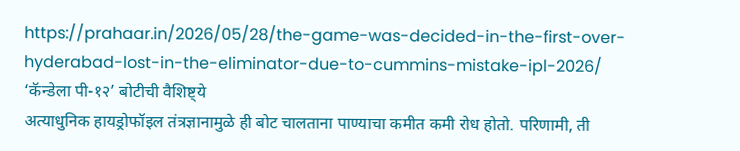https://prahaar.in/2026/05/28/the-game-was-decided-in-the-first-over-hyderabad-lost-in-the-eliminator-due-to-cummins-mistake-ipl-2026/
‘कॅन्डेला पी-१२’ बोटीची वैशिष्ट्ये
अत्याधुनिक हायड्रोफॉइल तंत्रज्ञानामुळे ही बोट चालताना पाण्याचा कमीत कमी रोध होतो. परिणामी, ती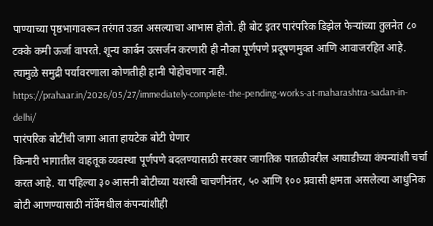पाण्याच्या पृष्ठभागावरून तरंगत उडत असल्याचा आभास होतो. ही बोट इतर पारंपरिक डिझेल फेऱ्यांच्या तुलनेत ८० टक्के कमी ऊर्जा वापरते. शून्य कार्बन उत्सर्जन करणारी ही नौका पूर्णपणे प्रदूषणमुक्त आणि आवाजरहित आहे. त्यामुळे समुद्री पर्यावरणाला कोणतीही हानी पोहोचणार नाही.
https://prahaar.in/2026/05/27/immediately-complete-the-pending-works-at-maharashtra-sadan-in-delhi/
पारंपरिक बोटींची जागा आता हायटेक बोटी घेणार
किनारी भागातील वाहतूक व्यवस्था पूर्णपणे बदलण्यासाठी सरकार जागतिक पातळीवरील आघाडीच्या कंपन्यांशी चर्चा करत आहे. या पहिल्या ३० आसनी बोटीच्या यशस्वी चाचणीनंतर, ५० आणि १०० प्रवासी क्षमता असलेल्या आधुनिक बोटी आणण्यासाठी नॉर्वेमधील कंपन्यांशीही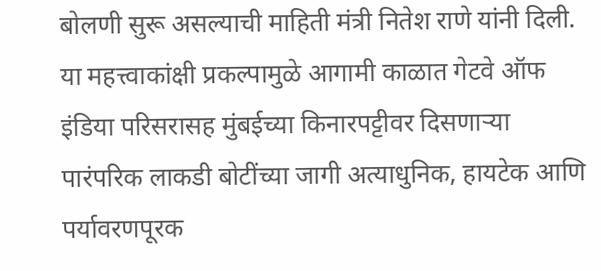बोलणी सुरू असल्याची माहिती मंत्री नितेश राणे यांनी दिली.
या महत्त्वाकांक्षी प्रकल्पामुळे आगामी काळात गेटवे ऑफ इंडिया परिसरासह मुंबईच्या किनारपट्टीवर दिसणाऱ्या पारंपरिक लाकडी बोटींच्या जागी अत्याधुनिक, हायटेक आणि पर्यावरणपूरक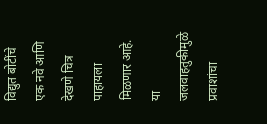विद्युत बोटींचे एक नवे आणि देखणे चित्र पाहायला मिळणार आहे. या जलवाहतुकीमुळे प्रवाशांचा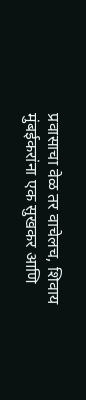प्रवासाचा वेळ तर वाचेलच, शिवाय मुंबईकरांना एक सुखकर आणि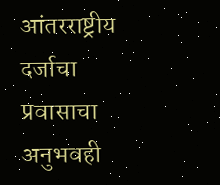आंतरराष्ट्रीय दर्जाचा प्रवासाचा अनुभवही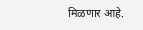मिळणार आहे.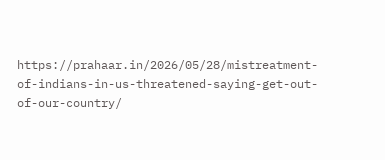https://prahaar.in/2026/05/28/mistreatment-of-indians-in-us-threatened-saying-get-out-of-our-country/